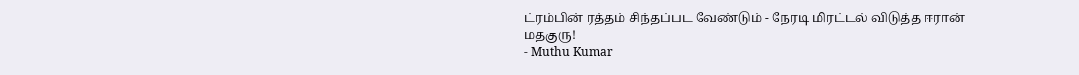ட்ரம்பின் ரத்தம் சிந்தப்பட வேண்டும் - நேரடி மிரட்டல் விடுத்த ஈரான் மதகுரு!
- Muthu Kumar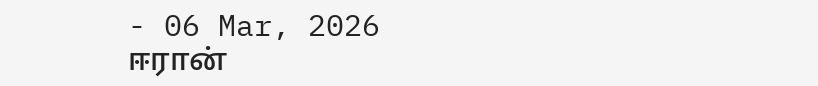- 06 Mar, 2026
ஈரான்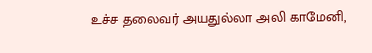உச்ச தலைவர் அயதுல்லா அலி காமேனி,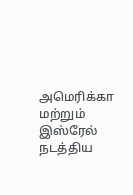அமெரிக்கா மற்றும் இஸ்ரேல் நடத்திய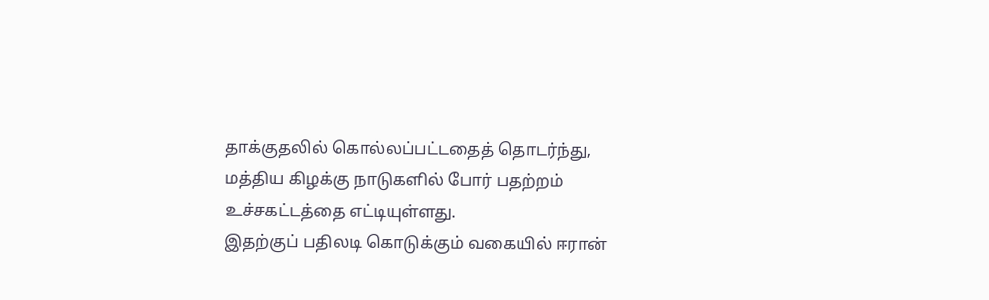தாக்குதலில் கொல்லப்பட்டதைத் தொடர்ந்து, மத்திய கிழக்கு நாடுகளில் போர் பதற்றம் உச்சகட்டத்தை எட்டியுள்ளது.
இதற்குப் பதிலடி கொடுக்கும் வகையில் ஈரான்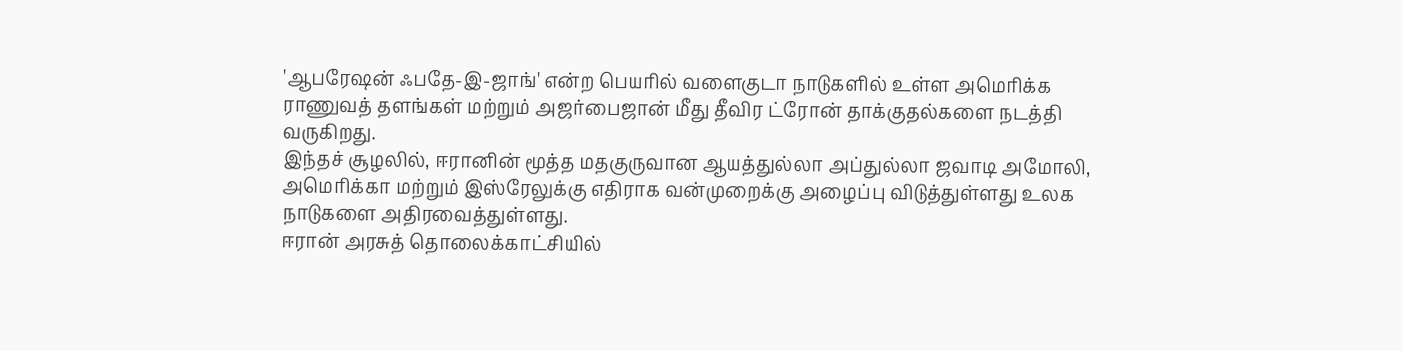'ஆபரேஷன் ஃபதே-இ-ஜாங்' என்ற பெயரில் வளைகுடா நாடுகளில் உள்ள அமெரிக்க ராணுவத் தளங்கள் மற்றும் அஜர்பைஜான் மீது தீவிர ட்ரோன் தாக்குதல்களை நடத்தி வருகிறது.
இந்தச் சூழலில், ஈரானின் மூத்த மதகுருவான ஆயத்துல்லா அப்துல்லா ஜவாடி அமோலி, அமெரிக்கா மற்றும் இஸ்ரேலுக்கு எதிராக வன்முறைக்கு அழைப்பு விடுத்துள்ளது உலக நாடுகளை அதிரவைத்துள்ளது.
ஈரான் அரசுத் தொலைக்காட்சியில்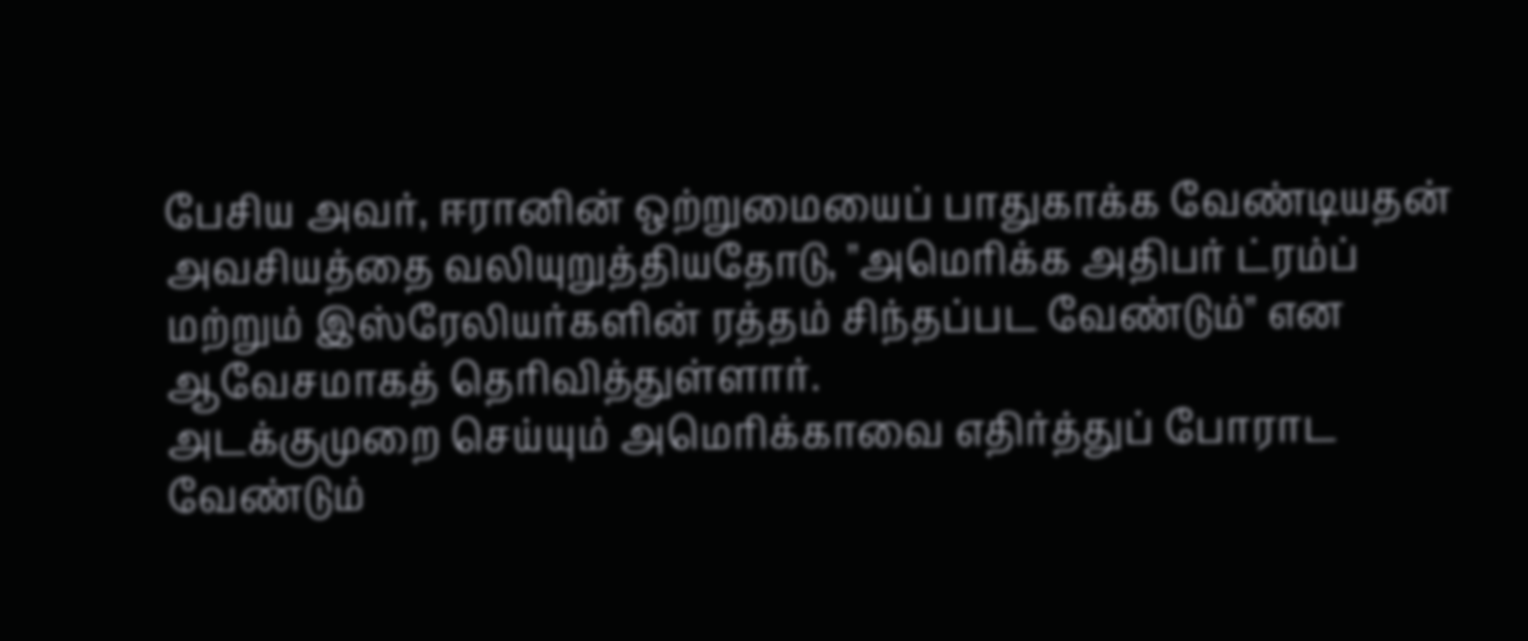பேசிய அவர், ஈரானின் ஒற்றுமையைப் பாதுகாக்க வேண்டியதன் அவசியத்தை வலியுறுத்தியதோடு, "அமெரிக்க அதிபர் ட்ரம்ப் மற்றும் இஸ்ரேலியர்களின் ரத்தம் சிந்தப்பட வேண்டும்" என ஆவேசமாகத் தெரிவித்துள்ளார்.
அடக்குமுறை செய்யும் அமெரிக்காவை எதிர்த்துப் போராட வேண்டும்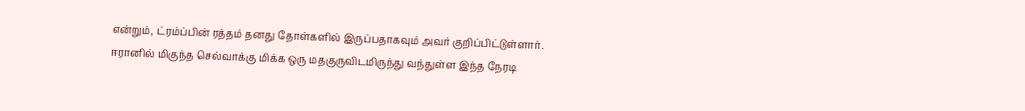என்றும், ட்ரம்ப்பின் ரத்தம் தனது தோள்களில் இருப்பதாகவும் அவர் குறிப்பிட்டுள்ளார். ஈரானில் மிகுந்த செல்வாக்கு மிக்க ஒரு மதகுருவிடமிருந்து வந்துள்ள இந்த நேரடி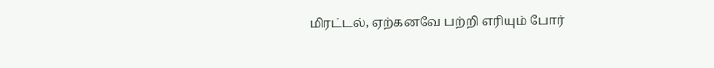மிரட்டல், ஏற்கனவே பற்றி எரியும் போர்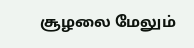சூழலை மேலும்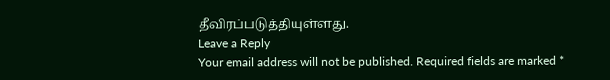தீவிரப்படுத்தியுள்ளது.
Leave a Reply
Your email address will not be published. Required fields are marked *